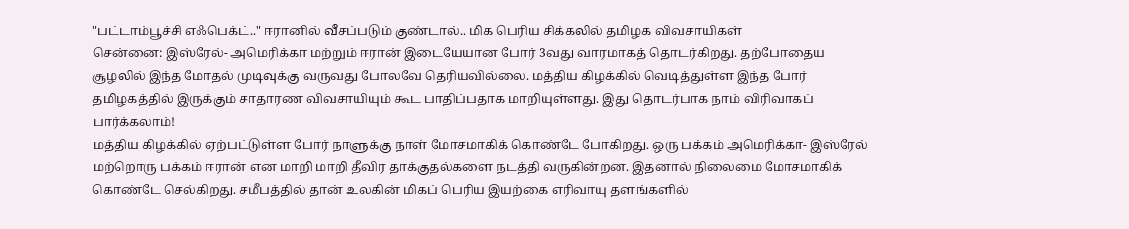"பட்டாம்பூச்சி எஃபெக்ட்.." ஈரானில் வீசப்படும் குண்டால்.. மிக பெரிய சிக்கலில் தமிழக விவசாயிகள்
சென்னை: இஸ்ரேல்- அமெரிக்கா மற்றும் ஈரான் இடையேயான போர் 3வது வாரமாகத் தொடர்கிறது. தற்போதைய சூழலில் இந்த மோதல் முடிவுக்கு வருவது போலவே தெரியவில்லை. மத்திய கிழக்கில் வெடித்துள்ள இந்த போர் தமிழகத்தில் இருக்கும் சாதாரண விவசாயியும் கூட பாதிப்பதாக மாறியுள்ளது. இது தொடர்பாக நாம் விரிவாகப் பார்க்கலாம்!
மத்திய கிழக்கில் ஏற்பட்டுள்ள போர் நாளுக்கு நாள் மோசமாகிக் கொண்டே போகிறது. ஒரு பக்கம் அமெரிக்கா- இஸ்ரேல் மற்றொரு பக்கம் ஈரான் என மாறி மாறி தீவிர தாக்குதல்களை நடத்தி வருகின்றன. இதனால் நிலைமை மோசமாகிக் கொண்டே செல்கிறது. சமீபத்தில் தான் உலகின் மிகப் பெரிய இயற்கை எரிவாயு தளங்களில்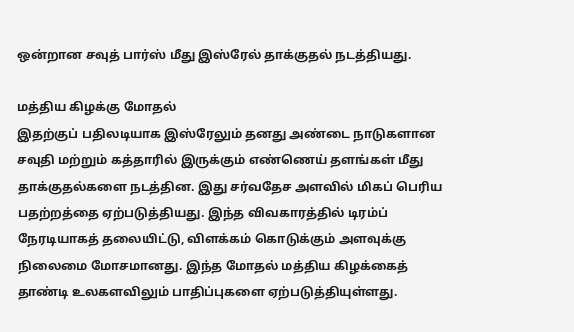ஒன்றான சவுத் பார்ஸ் மீது இஸ்ரேல் தாக்குதல் நடத்தியது.

மத்திய கிழக்கு மோதல்
இதற்குப் பதிலடியாக இஸ்ரேலும் தனது அண்டை நாடுகளான சவுதி மற்றும் கத்தாரில் இருக்கும் எண்ணெய் தளங்கள் மீது தாக்குதல்களை நடத்தின. இது சர்வதேச அளவில் மிகப் பெரிய பதற்றத்தை ஏற்படுத்தியது. இந்த விவகாரத்தில் டிரம்ப் நேரடியாகத் தலையிட்டு, விளக்கம் கொடுக்கும் அளவுக்கு நிலைமை மோசமானது. இந்த மோதல் மத்திய கிழக்கைத் தாண்டி உலகளவிலும் பாதிப்புகளை ஏற்படுத்தியுள்ளது.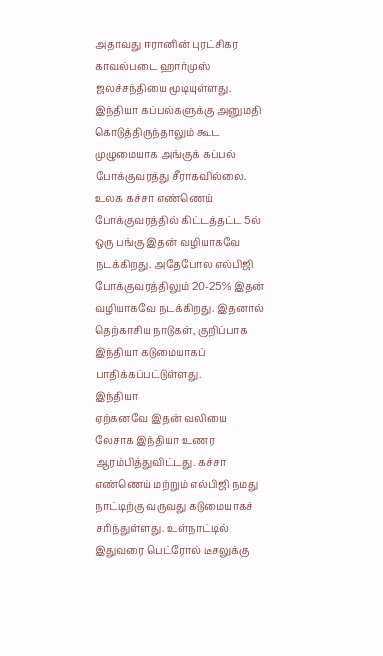அதாவது ஈரானின் புரட்சிகர காவல்படை ஹார்முஸ் ஜலச்சந்தியை மூடியுள்ளது. இந்தியா கப்பல்களுக்கு அனுமதி கொடுத்திருந்தாலும் கூட முழுமையாக அங்குக் கப்பல் போக்குவரத்து சீராகவில்லை. உலக கச்சா எண்ணெய் போக்குவரத்தில் கிட்டத்தட்ட 5ல் ஒரு பங்கு இதன் வழியாகவே நடக்கிறது. அதேபோல எல்பிஜி போக்குவரத்திலும் 20-25% இதன் வழியாகவே நடக்கிறது. இதனால் தெற்காசிய நாடுகள், குறிப்பாக இந்தியா கடுமையாகப் பாதிக்கப்பட்டுள்ளது.
இந்தியா
ஏற்கனவே இதன் வலியை லேசாக இந்தியா உணர ஆரம்பித்துவிட்டது. கச்சா எண்ணெய் மற்றும் எல்பிஜி நமது நாட்டிற்கு வருவது கடுமையாகச் சரிந்துள்ளது. உள்நாட்டில் இதுவரை பெட்ரோல் டீசலுக்கு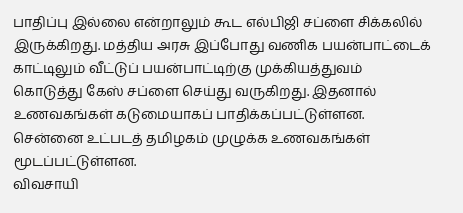பாதிப்பு இல்லை என்றாலும் கூட எல்பிஜி சப்ளை சிக்கலில் இருக்கிறது. மத்திய அரசு இப்போது வணிக பயன்பாட்டைக் காட்டிலும் வீட்டுப் பயன்பாட்டிற்கு முக்கியத்துவம் கொடுத்து கேஸ் சப்ளை செய்து வருகிறது. இதனால் உணவகங்கள் கடுமையாகப் பாதிக்கப்பட்டுள்ளன. சென்னை உட்படத் தமிழகம் முழுக்க உணவகங்கள் மூடப்பட்டுள்ளன.
விவசாயி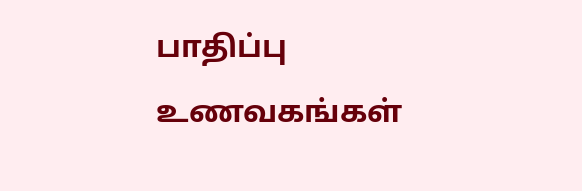பாதிப்பு
உணவகங்கள்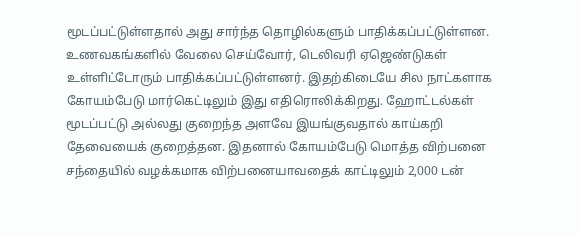மூடப்பட்டுள்ளதால் அது சார்ந்த தொழில்களும் பாதிக்கப்பட்டுள்ளன. உணவகங்களில் வேலை செய்வோர், டெலிவரி ஏஜெண்டுகள் உள்ளிட்டோரும் பாதிக்கப்பட்டுள்ளனர். இதற்கிடையே சில நாட்களாக கோயம்பேடு மார்கெட்டிலும் இது எதிரொலிக்கிறது. ஹோட்டல்கள் மூடப்பட்டு அல்லது குறைந்த அளவே இயங்குவதால் காய்கறி தேவையைக் குறைத்தன. இதனால் கோயம்பேடு மொத்த விற்பனை சந்தையில் வழக்கமாக விற்பனையாவதைக் காட்டிலும் 2,000 டன்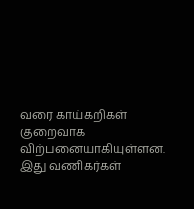வரை காய்கறிகள் குறைவாக விற்பனையாகியுள்ளன. இது வணிகர்கள்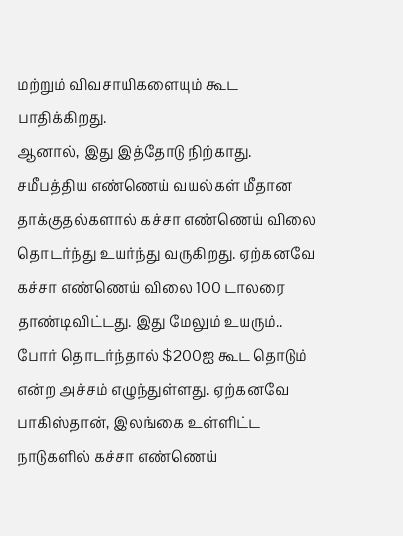மற்றும் விவசாயிகளையும் கூட பாதிக்கிறது.
ஆனால், இது இத்தோடு நிற்காது. சமீபத்திய எண்ணெய் வயல்கள் மீதான தாக்குதல்களால் கச்சா எண்ணெய் விலை தொடர்ந்து உயர்ந்து வருகிறது. ஏற்கனவே கச்சா எண்ணெய் விலை 100 டாலரை தாண்டிவிட்டது. இது மேலும் உயரும்.. போர் தொடர்ந்தால் $200ஐ கூட தொடும் என்ற அச்சம் எழுந்துள்ளது. ஏற்கனவே பாகிஸ்தான், இலங்கை உள்ளிட்ட நாடுகளில் கச்சா எண்ணெய்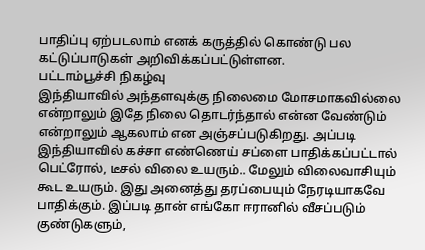பாதிப்பு ஏற்படலாம் எனக் கருத்தில் கொண்டு பல கட்டுப்பாடுகள் அறிவிக்கப்பட்டுள்ளன.
பட்டாம்பூச்சி நிகழ்வு
இந்தியாவில் அந்தளவுக்கு நிலைமை மோசமாகவில்லை என்றாலும் இதே நிலை தொடர்ந்தால் என்ன வேண்டும் என்றாலும் ஆகலாம் என அஞ்சப்படுகிறது. அப்படி இந்தியாவில் கச்சா எண்ணெய் சப்ளை பாதிக்கப்பட்டால் பெட்ரோல், டீசல் விலை உயரும்.. மேலும் விலைவாசியும் கூட உயரும். இது அனைத்து தரப்பையும் நேரடியாகவே பாதிக்கும். இப்படி தான் எங்கோ ஈரானில் வீசப்படும் குண்டுகளும்,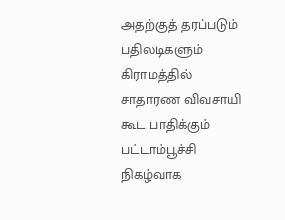அதற்குத் தரப்படும் பதிலடிகளும் கிராமத்தில் சாதாரண விவசாயி கூட பாதிக்கும் பட்டாம்பூச்சி நிகழ்வாக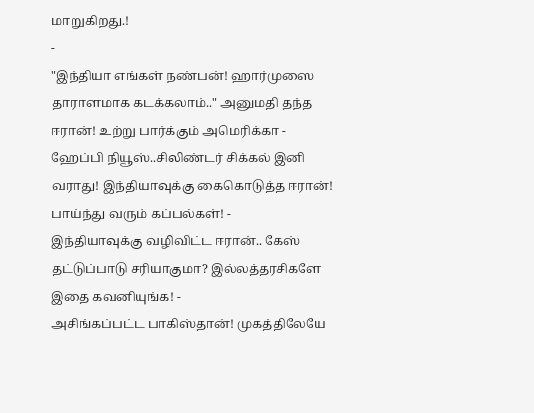மாறுகிறது.!
-
"இந்தியா எங்கள் நண்பன்! ஹார்முஸை தாராளமாக கடக்கலாம்.." அனுமதி தந்த ஈரான்! உற்று பார்க்கும் அமெரிக்கா -
ஹேப்பி நியூஸ்..சிலிண்டர் சிக்கல் இனி வராது! இந்தியாவுக்கு கைகொடுத்த ஈரான்! பாய்ந்து வரும் கப்பல்கள்! -
இந்தியாவுக்கு வழிவிட்ட ஈரான்.. கேஸ் தட்டுப்பாடு சரியாகுமா? இல்லத்தரசிகளே இதை கவனியுங்க! -
அசிங்கப்பட்ட பாகிஸ்தான்! முகத்திலேயே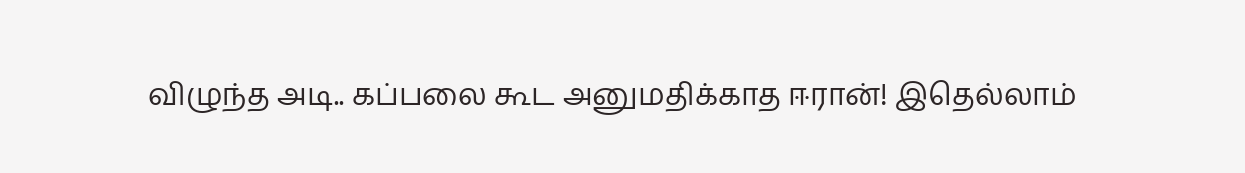விழுந்த அடி.. கப்பலை கூட அனுமதிக்காத ஈரான்! இதெல்லாம்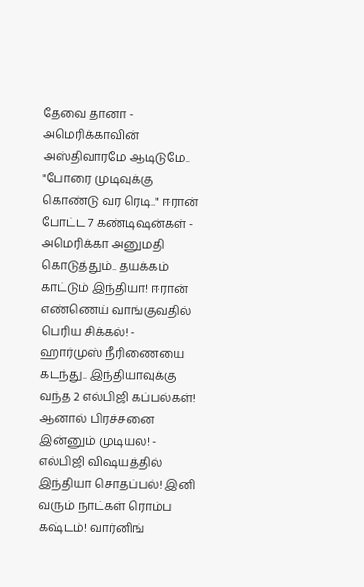தேவை தானா -
அமெரிக்காவின் அஸ்திவாரமே ஆடிடுமே.. "போரை முடிவுக்கு கொண்டு வர ரெடி.." ஈரான் போட்ட 7 கண்டிஷன்கள் -
அமெரிக்கா அனுமதி கொடுத்தும்.. தயக்கம் காட்டும் இந்தியா! ஈரான் எண்ணெய் வாங்குவதில் பெரிய சிக்கல்! -
ஹார்முஸ் நீரிணையை கடந்து.. இந்தியாவுக்கு வந்த 2 எல்பிஜி கப்பல்கள்! ஆனால் பிரச்சனை இன்னும் முடியல! -
எல்பிஜி விஷயத்தில் இந்தியா சொதப்பல்! இனி வரும் நாட்கள் ரொம்ப கஷ்டம்! வார்னிங்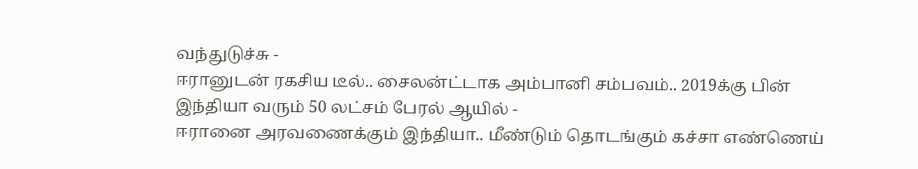வந்துடுச்சு -
ஈரானுடன் ரகசிய டீல்.. சைலன்ட்டாக அம்பானி சம்பவம்.. 2019க்கு பின் இந்தியா வரும் 50 லட்சம் பேரல் ஆயில் -
ஈரானை அரவணைக்கும் இந்தியா.. மீண்டும் தொடங்கும் கச்சா எண்ணெய்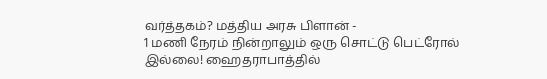வர்த்தகம்? மத்திய அரசு பிளான் -
1 மணி நேரம் நின்றாலும் ஒரு சொட்டு பெட்ரோல் இல்லை! ஹைதராபாத்தில்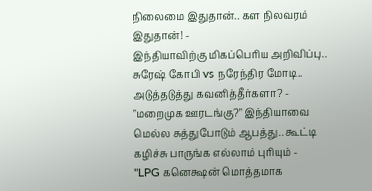நிலைமை இதுதான்.. கள நிலவரம் இதுதான்! -
இந்தியாவிற்கு மிகப்பெரிய அறிவிப்பு.. சுரேஷ் கோபி vs நரேந்திர மோடி.. அடுத்தடுத்து கவனித்தீர்களா? -
"மறைமுக ஊரடங்கு?" இந்தியாவை மெல்ல சுத்துபோடும் ஆபத்து.. கூட்டி கழிச்சு பாருங்க எல்லாம் புரியும் -
"LPG கனெக்ஷன் மொத்தமாக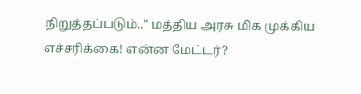நிறுத்தப்படும்.." மத்திய அரசு மிக முக்கிய எச்சரிக்கை! என்ன மேட்டர்?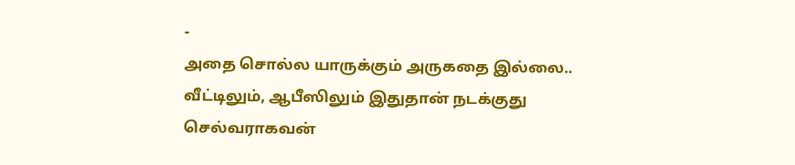-
அதை சொல்ல யாருக்கும் அருகதை இல்லை.. வீட்டிலும், ஆபீஸிலும் இதுதான் நடக்குது செல்வராகவன்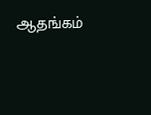ஆதங்கம்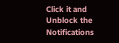Click it and Unblock the Notifications